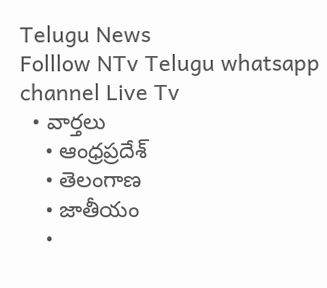Telugu News
Folllow NTv Telugu whatsapp channel Live Tv
  • వార్తలు
    • ఆంధ్రప్రదేశ్
    • తెలంగాణ
    • జాతీయం
    •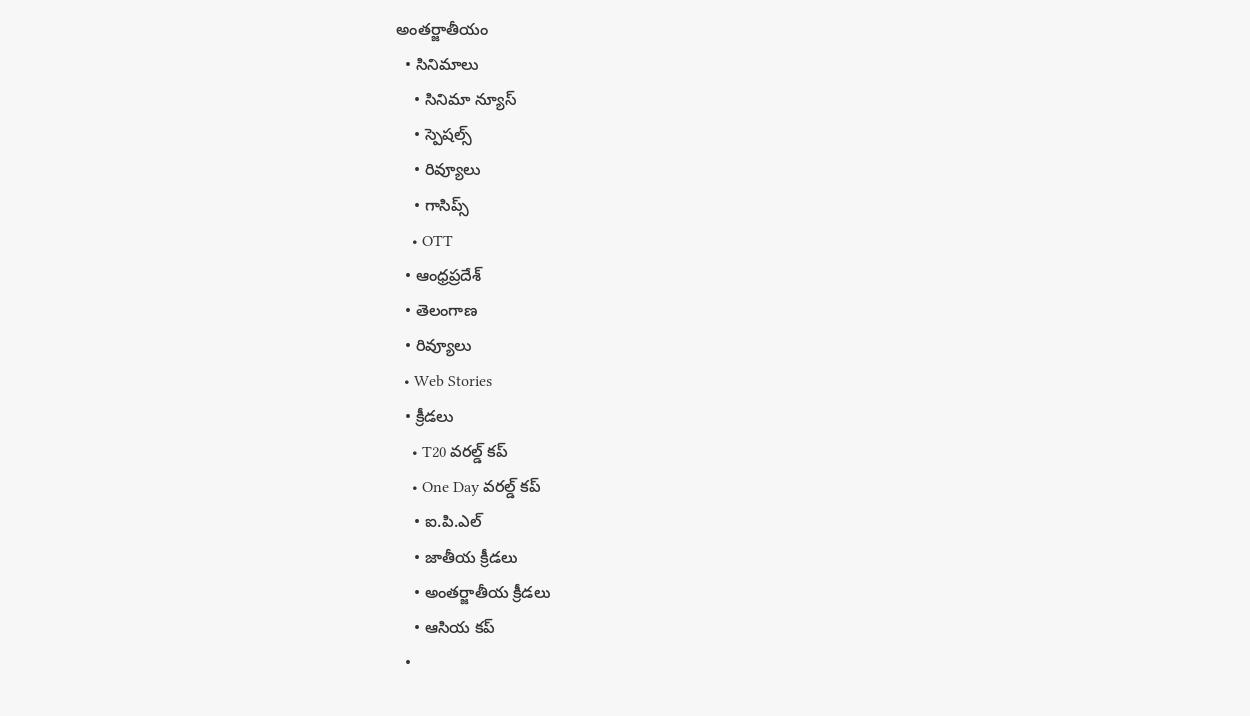అంతర్జాతీయం
  • సినిమాలు
    • సినిమా న్యూస్
    • స్పెషల్స్
    • రివ్యూలు
    • గాసిప్స్
    • OTT
  • ఆంధ్రప్రదేశ్
  • తెలంగాణ
  • రివ్యూలు
  • Web Stories
  • క్రీడలు
    • T20 వరల్డ్ కప్
    • One Day వరల్డ్ కప్
    • ఐ.పి.ఎల్
    • జాతీయ క్రీడలు
    • అంతర్జాతీయ క్రీడలు
    • ఆసియ కప్
  •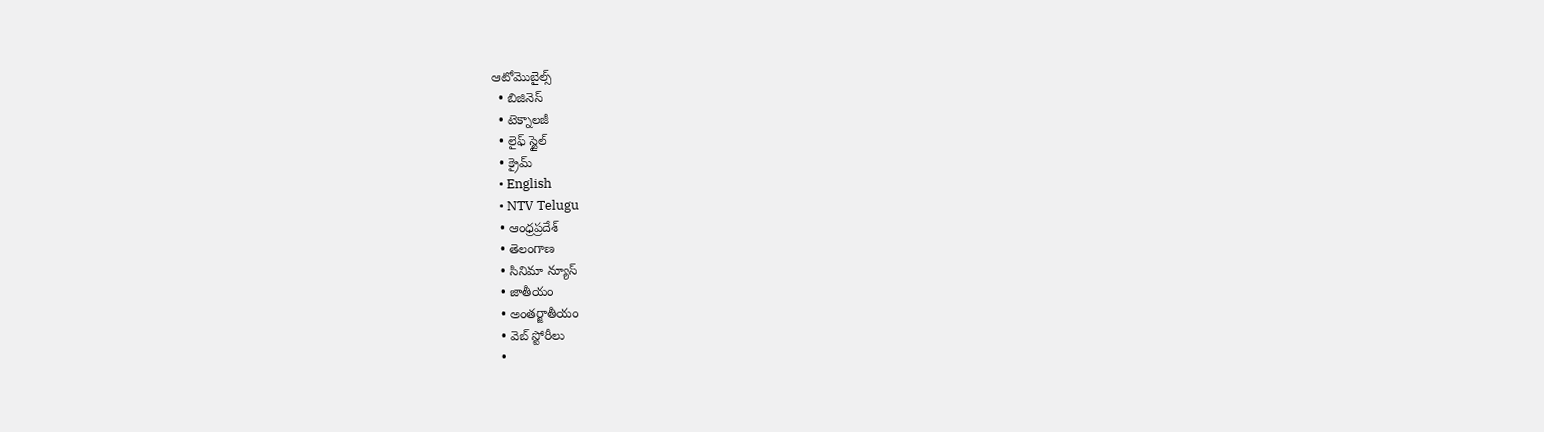ఆటోమొబైల్స్
  • బిజినెస్‌
  • టెక్నాలజీ
  • లైఫ్ స్టైల్
  • క్రైమ్
  • English
  • NTV Telugu
  • ఆంధ్రప్రదేశ్
  • తెలంగాణ
  • సినిమా న్యూస్
  • జాతీయం
  • అంతర్జాతీయం
  • వెబ్ స్టోరీలు
  •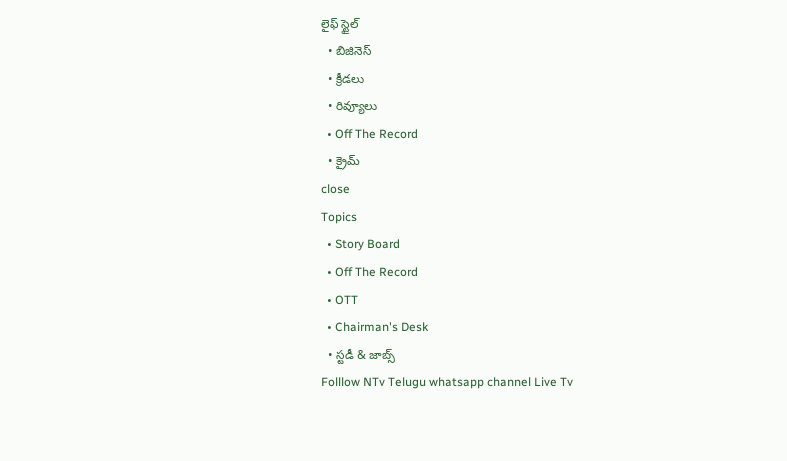లైఫ్ స్టైల్
  • బిజినెస్‌
  • క్రీడలు
  • రివ్యూలు
  • Off The Record
  • క్రైమ్
close
Topics
  • Story Board
  • Off The Record
  • OTT
  • Chairman's Desk
  • స్టడీ & జాబ్స్
Folllow NTv Telugu whatsapp channel Live Tv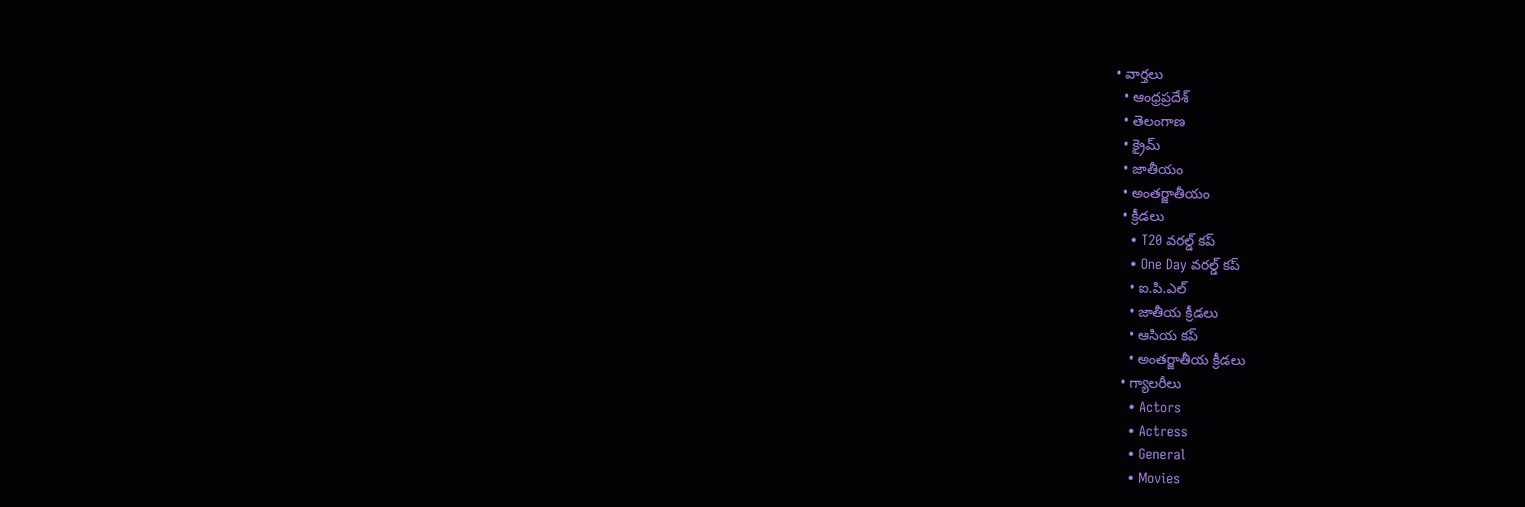• వార్తలు
  • ఆంధ్రప్రదేశ్
  • తెలంగాణ
  • క్రైమ్
  • జాతీయం
  • అంతర్జాతీయం
  • క్రీడలు
    • T20 వరల్డ్ కప్
    • One Day వరల్డ్ కప్
    • ఐ.పి.ఎల్
    • జాతీయ క్రీడలు
    • ఆసియ కప్
    • అంతర్జాతీయ క్రీడలు
  • గ్యాలరీలు
    • Actors
    • Actress
    • General
    • Movies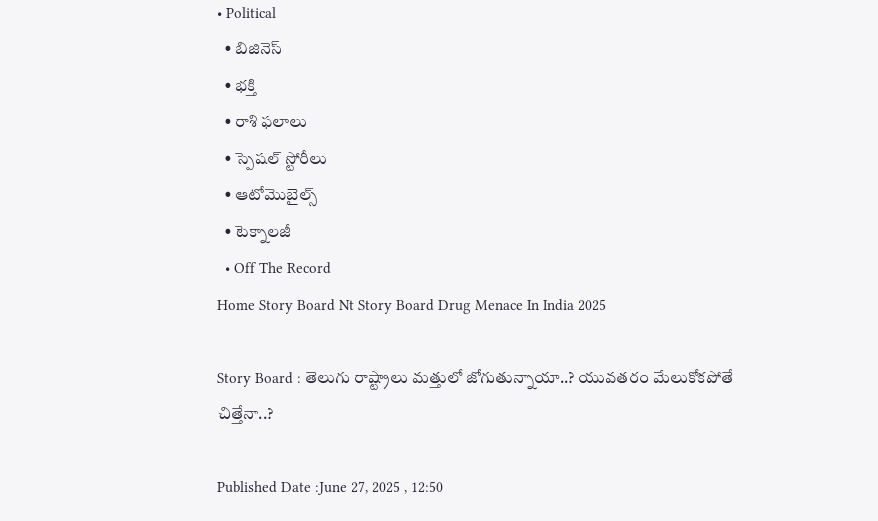• Political
  • బిజినెస్‌
  • భక్తి
  • రాశి ఫలాలు
  • స్పెషల్‌ స్టోరీలు
  • ఆటోమొబైల్స్
  • టెక్నాలజీ
  • Off The Record
Home Story Board Nt Story Board Drug Menace In India 2025

Story Board : తెలుగు రాష్ట్రాలు మత్తులో జోగుతున్నాయా..? యువతరం మేలుకోకపోతే చిత్తేనా..?

Published Date :June 27, 2025 , 12:50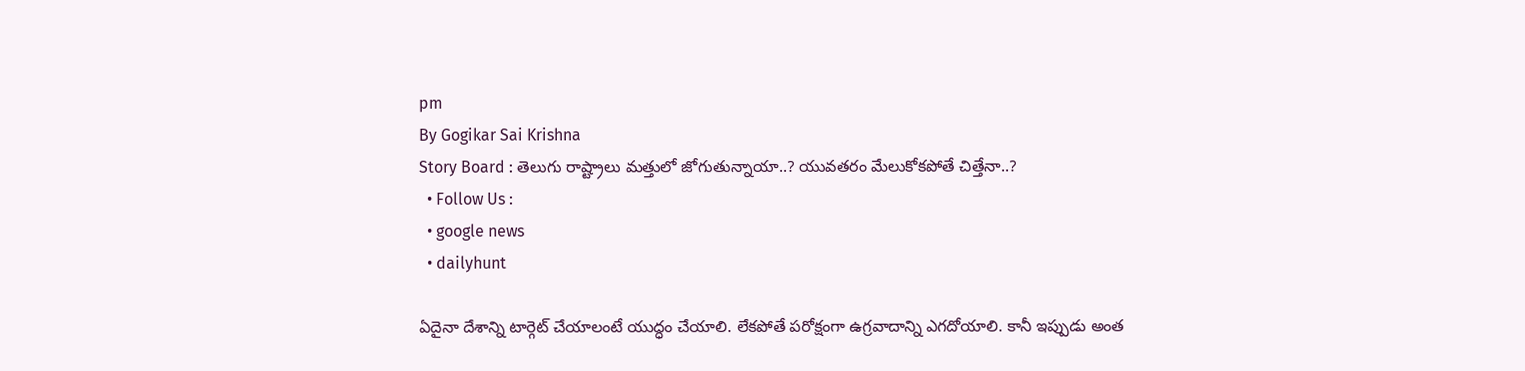pm
By Gogikar Sai Krishna
Story Board : తెలుగు రాష్ట్రాలు మత్తులో జోగుతున్నాయా..? యువతరం మేలుకోకపోతే చిత్తేనా..?
  • Follow Us :
  • google news
  • dailyhunt

ఏదైనా దేశాన్ని టార్గెట్ చేయాలంటే యుద్ధం చేయాలి. లేకపోతే పరోక్షంగా ఉగ్రవాదాన్ని ఎగదోయాలి. కానీ ఇప్పుడు అంత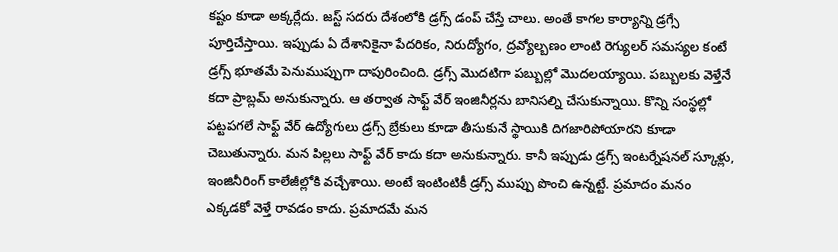కష్టం కూడా అక్కర్లేదు. జస్ట్ సదరు దేశంలోకి డ్రగ్స్ డంప్ చేస్తే చాలు. అంతే కాగల కార్యాన్ని డ్రగ్సే పూర్తిచేస్తాయి. ఇప్పుడు ఏ దేశానికైనా పేదరికం, నిరుద్యోగం, ద్రవ్యోల్బణం లాంటి రెగ్యులర్ సమస్యల కంటే డ్రగ్స్ భూతమే పెనుముప్పుగా దాపురించింది. డ్రగ్స్ మొదటిగా పబ్బుల్లో మొదలయ్యాయి. పబ్బులకు వెళ్తేనే కదా ప్రాబ్లమ్ అనుకున్నారు. ఆ తర్వాత సాఫ్ట్ వేర్ ఇంజినీర్లను బానిసల్ని చేసుకున్నాయి. కొన్ని సంస్థల్లో పట్టపగలే సాఫ్ట్ వేర్ ఉద్యోగులు డ్రగ్స్ బ్రేకులు కూడా తీసుకునే స్థాయికి దిగజారిపోయారని కూడా చెబుతున్నారు. మన పిల్లలు సాఫ్ట్ వేర్ కాదు కదా అనుకున్నారు. కానీ ఇప్పుడు డ్రగ్స్ ఇంటర్నేషనల్ స్కూళ్లు, ఇంజినీరింగ్ కాలేజీల్లోకి వచ్చేశాయి. అంటే ఇంటింటికీ డ్రగ్స్ ముప్పు పొంచి ఉన్నట్టే. ప్రమాదం మనం ఎక్కడకో వెళ్తే రావడం కాదు. ప్రమాదమే మన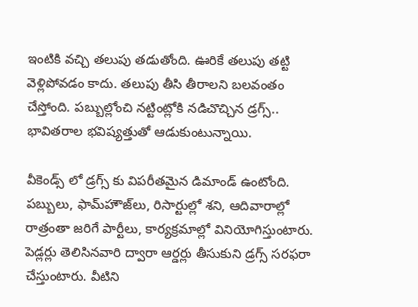ఇంటికి వచ్చి తలుపు తడుతోంది. ఊరికే తలుపు తట్టి వెళ్లిపోవడం కాదు. తలుపు తీసి తీరాలని బలవంతం చేస్తోంది. పబ్బుల్లోంచి నట్టింట్లోకి నడిచొచ్చిన డ్రగ్స్.. భావితరాల భవిష్యత్తుతో ఆడుకుంటున్నాయి.

వీకెండ్స్ లో డ్రగ్స్ కు విపరీతమైన డిమాండ్‌ ఉంటోంది. పబ్బులు, ఫామ్‌హౌజ్‌లు, రిసార్టుల్లో శని, ఆదివారాల్లో రాత్రంతా జరిగే పార్టీలు, కార్యక్రమాల్లో వినియోగిస్తుంటారు. పెడ్లర్లు తెలిసినవారి ద్వారా ఆర్డర్లు తీసుకుని డ్రగ్స్‌ సరఫరా చేస్తుంటారు. వీటిని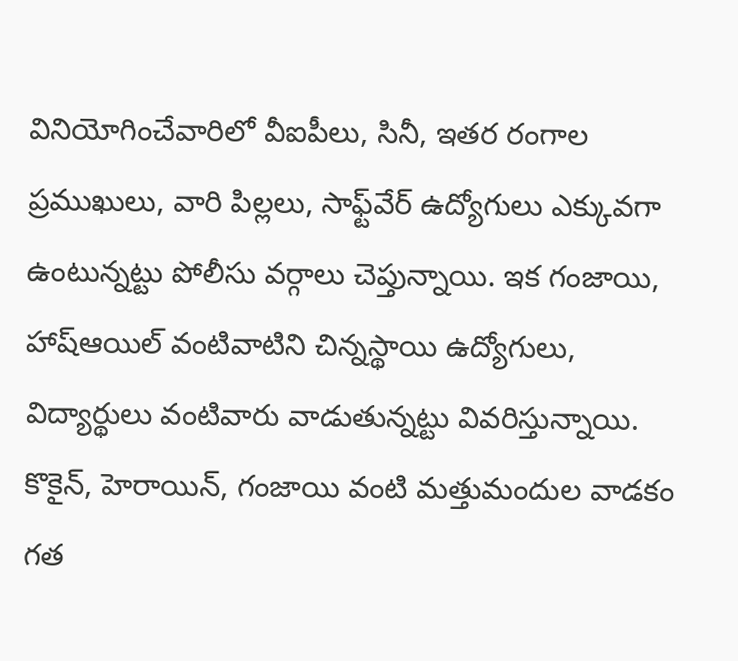వినియోగించేవారిలో వీఐపీలు, సినీ, ఇతర రంగాల ప్రముఖులు, వారి పిల్లలు, సాఫ్ట్‌వేర్‌ ఉద్యోగులు ఎక్కువగా ఉంటున్నట్టు పోలీసు వర్గాలు చెప్తున్నాయి. ఇక గంజాయి, హాష్‌ఆయిల్‌ వంటివాటిని చిన్నస్థాయి ఉద్యోగులు, విద్యార్థులు వంటివారు వాడుతున్నట్టు వివరిస్తున్నాయి. కొకైన్, హెరాయిన్, గంజాయి వంటి మత్తుమందుల వాడకం గత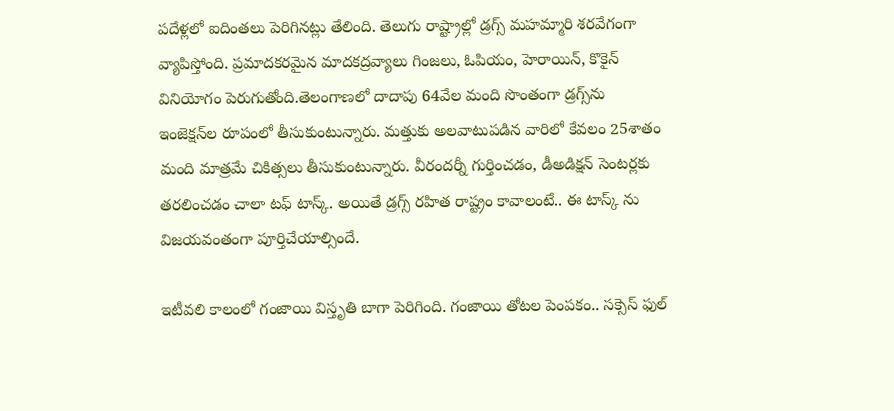పదేళ్లలో ఐదింతలు పెరిగినట్లు తేలింది. తెలుగు రాష్ట్రాల్లో డ్రగ్స్ మహమ్మారి శరవేగంగా వ్యాపిస్తోంది. ప్రమాదకరమైన మాదకద్రవ్యాలు గింజలు, ఓపియం, హెరాయిన్, కొకైన్ వినియోగం పెరుగుతోంది.తెలంగాణలో దాదాపు 64వేల మంది సొంతంగా డ్రగ్స్‌ను ఇంజెక్షన్‌ల రూపంలో తీసుకుంటున్నారు. మత్తుకు అలవాటుపడిన వారిలో కేవలం 25శాతం మంది మాత్రమే చికిత్సలు తీసుకుంటున్నారు. వీరందర్నీ గుర్తించడం, డీఅడిక్షన్ సెంటర్లకు తరలించడం చాలా టఫ్ టాస్క్. అయితే డ్రగ్స్ రహిత రాష్ట్రం కావాలంటే.. ఈ టాస్క్ ను విజయవంతంగా పూర్తిచేయాల్సిందే.

ఇటీవలి కాలంలో గంజాయి విస్తృతి బాగా పెరిగింది. గంజాయి తోటల పెంపకం.. సక్సెస్ ఫుల్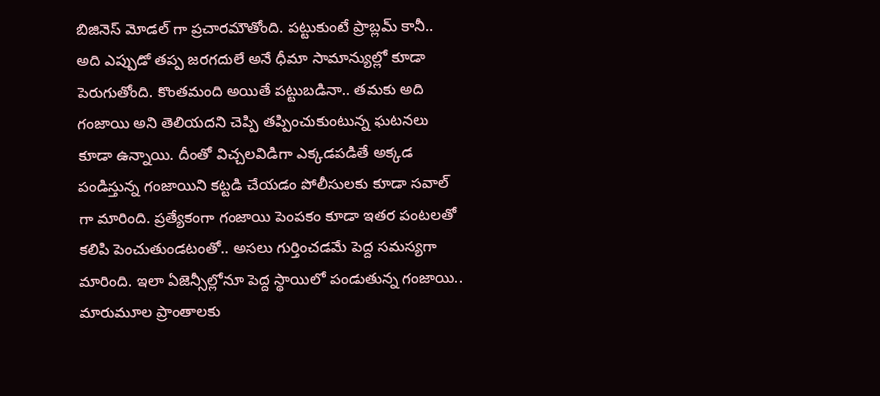బిజినెస్ మోడల్ గా ప్రచారమౌతోంది. పట్టుకుంటే ప్రాబ్లమ్ కానీ.. అది ఎప్పుడో తప్ప జరగదులే అనే ధీమా సామాన్యుల్లో కూడా పెరుగుతోంది. కొంతమంది అయితే పట్టుబడినా.. తమకు అది గంజాయి అని తెలియదని చెప్పి తప్పించుకుంటున్న ఘటనలు కూడా ఉన్నాయి. దీంతో విచ్చలవిడిగా ఎక్కడపడితే అక్కడ పండిస్తున్న గంజాయిని కట్టడి చేయడం పోలీసులకు కూడా సవాల్ గా మారింది. ప్రత్యేకంగా గంజాయి పెంపకం కూడా ఇతర పంటలతో కలిపి పెంచుతుండటంతో.. అసలు గుర్తించడమే పెద్ద సమస్యగా మారింది. ఇలా ఏజెన్సీల్లోనూ పెద్ద స్థాయిలో పండుతున్న గంజాయి.. మారుమూల ప్రాంతాలకు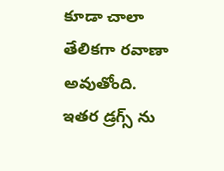కూడా చాలా తేలికగా రవాణా అవుతోంది. ఇతర డ్రగ్స్ ను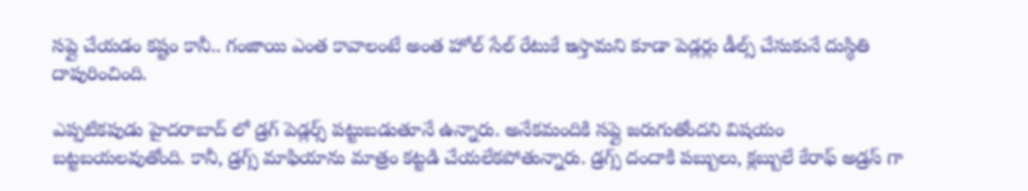సప్లై చేయడం కష్టం కానీ.. గంజాయి ఎంత కావాలంటే అంత హోల్ సేల్ రేటుకే ఇస్తామని కూడా పెడ్లర్లు డీల్స్ చేసుకునే దుస్థితి దాపురించింది.

ఎప్పటికపుడు హైదరాబాద్ లో డ్రగ్‌ పెడ్లర్స్‌ పట్టుబడుతూనే ఉన్నారు. అనేకమందికి సప్లై జరుగుతోందని విషయం బట్టబయలవుతోంది. కానీ, డ్రగ్స్‌ మాఫియాను మాత్రం కట్టడి చేయలేకపోతున్నారు. డ్రగ్స్ దందాకి పబ్బులు, క్లబ్బులే కేరాఫ్ అడ్రస్ గా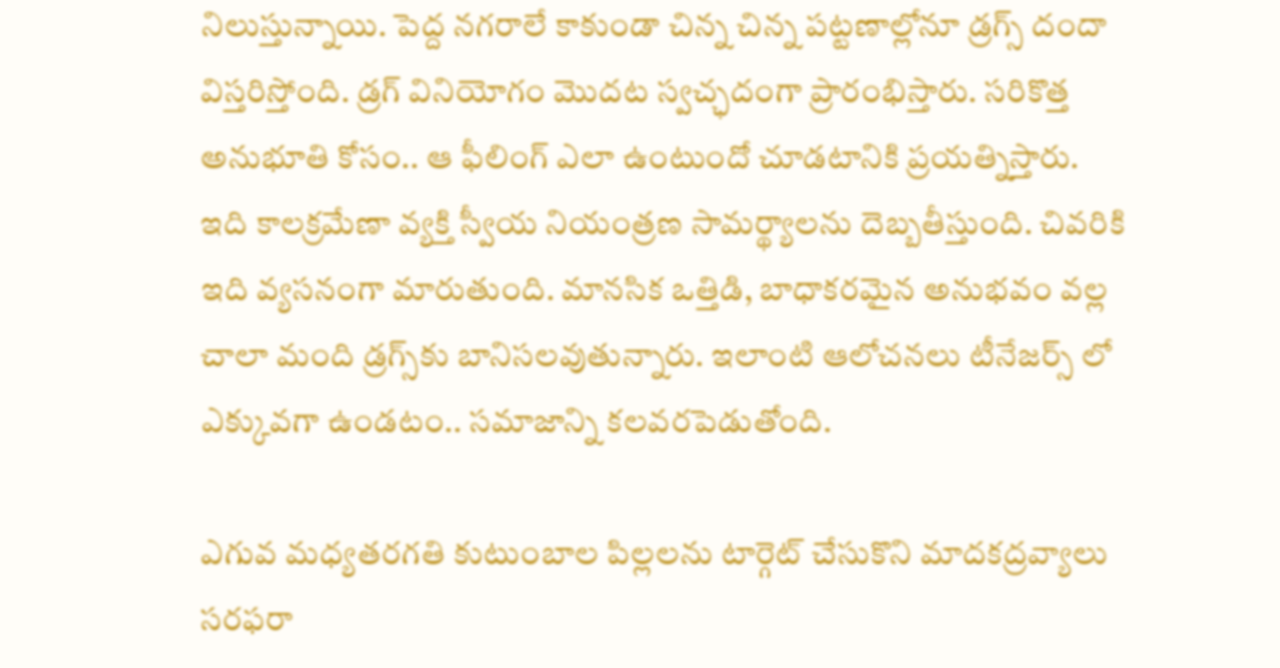నిలుస్తున్నాయి. పెద్ద నగరాలే కాకుండా చిన్న చిన్న పట్టణాల్లోనూ డ్రగ్స్ దందా విస్తరిస్తోంది. డ్రగ్‌ వినియోగం మొదట స్వచ్ఛదంగా ప్రారంభిస్తారు. సరికొత్త అనుభూతి కోసం.. ఆ ఫీలింగ్‌ ఎలా ఉంటుందో చూడటానికి ప్రయత్నిస్తారు. ఇది కాలక్రమేణా వ్యక్తి స్వీయ నియంత్రణ సామర్థ్యాలను దెబ్బతీస్తుంది. చివరికి ఇది వ్యసనంగా మారుతుంది. మానసిక ఒత్తిడి, బాధాకరమైన అనుభవం వల్ల చాలా మంది డ్రగ్స్‌కు బానిసలవుతున్నారు. ఇలాంటి ఆలోచనలు టీనేజర్స్ లో ఎక్కువగా ఉండటం.. సమాజాన్ని కలవరపెడుతోంది.

ఎగువ మధ్యతరగతి కుటుంబాల పిల్లలను టార్గెట్‌ చేసుకొని మాదకద్రవ్యాలు సరఫరా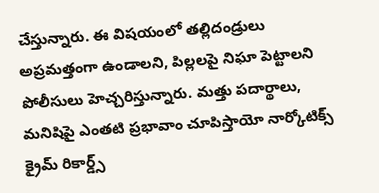చేస్తున్నారు. ఈ విషయంలో తల్లిదండ్రులు అప్రమత్తంగా ఉండాలని, పిల్లలపై నిఘా పెట్టాలని పోలీసులు హెచ్చరిస్తున్నారు. మత్తు పదార్థాలు, మనిషిపై ఎంతటి ప్రభావాం చూపిస్తాయో నార్కోటిక్స్ క్రైమ్ రికార్డ్స్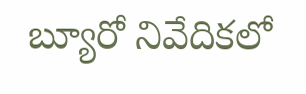బ్యూరో నివేదికలో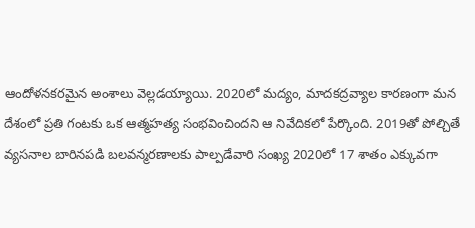ఆందోళనకరమైన అంశాలు వెల్లడయ్యాయి. 2020లో మద్యం, మాదకద్రవ్యాల కారణంగా మన దేశంలో ప్రతి గంటకు ఒక ఆత్మహత్య సంభవించిందని ఆ నివేదికలో పేర్కొంది. 2019తో పోల్చితే వ్యసనాల బారినపడి బలవన్మరణాలకు పాల్పడేవారి సంఖ్య 2020లో 17 శాతం ఎక్కువగా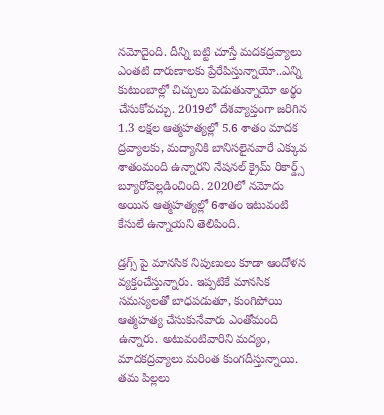నమోదైంది. దీన్ని బట్టి చూస్తే మదకద్రవ్యాలు ఎంతటి దారుణాలకు ప్రేరేపిస్తున్నాయో..ఎన్ని కుటుంబాల్లో చిచ్చులు పెడుతున్నాయో అర్థం చేసుకోవచ్చు. 2019లో దేశవ్యాప్తంగా జరిగిన 1.3 లక్షల ఆత్మహత్యల్లో 5.6 శాతం మాదక ద్రవ్యాలకు, మద్యానికి బానిసలైనవారే ఎక్కువ శాతంమంది ఉన్నారని నేషనల్ క్రైమ్ రికార్డ్స్ బ్యూరోవెల్లడించింది. 2020లో నమోదు అయిన ఆత్మహత్యల్లో 6శాతం ఇటువంటి కేసులే ఉన్నాయని తెలిపింది.

డ్రగ్స్ పై మానసిక నిపుణులు కూడా ఆందోళన వ్యక్తంచేస్తున్నారు. ఇప్పటికే మానసిక సమస్యలతో బాధపడుతూ, కుంగిపోయి ఆత్మహత్య చేసుకునేవారు ఎంతోమంది ఉన్నారు. అటువంటివారిని మద్యం, మాదకద్రవ్యాలు మరింత కుంగదీస్తున్నాయి.
తమ పిల్లలు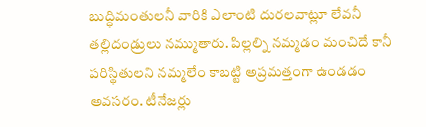బుద్ధిమంతులనీ వారికి ఎలాంటి దురలవాట్లూ లేవనీ తల్లిదండ్రులు నమ్ముతారు. పిల్లల్ని నమ్మడం మంచిదే కానీ పరిస్థితులని నమ్మలేం కాబట్టి అప్రమత్తంగా ఉండడం అవసరం. టీనేజర్లు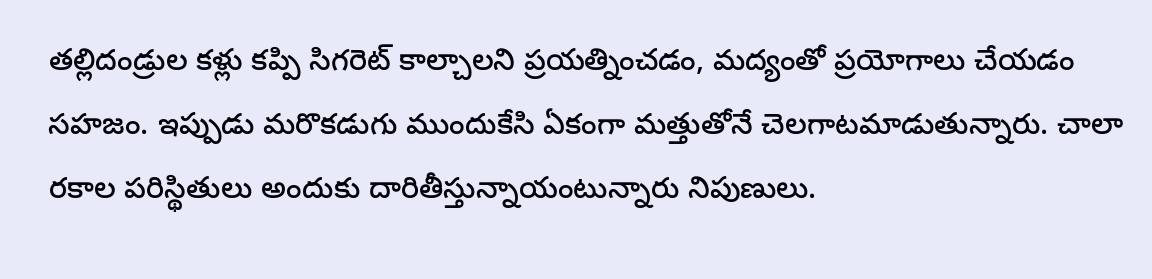తల్లిదండ్రుల కళ్లు కప్పి సిగరెట్‌ కాల్చాలని ప్రయత్నించడం, మద్యంతో ప్రయోగాలు చేయడం సహజం. ఇప్పుడు మరొకడుగు ముందుకేసి ఏకంగా మత్తుతోనే చెలగాటమాడుతున్నారు. చాలా రకాల పరిస్థితులు అందుకు దారితీస్తున్నాయంటున్నారు నిపుణులు.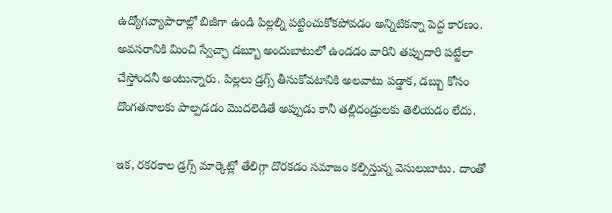ఉద్యోగవ్యాపారాల్లో బిజీగా ఉండి పిల్లల్ని పట్టించుకోకపోవడం అన్నిటికన్నా పెద్ద కారణం. అవసరానికి మించి స్వేచ్ఛా డబ్బూ అందుబాటులో ఉండడం వారిని తప్పుదారి పట్టేలా చేస్తోందనీ అంటున్నారు. పిల్లలు డ్రగ్స్‌ తీసుకోవటానికి అలవాటు పడ్డాక, డబ్బు కోసం దొంగతనాలకు పాల్పడడం మొదలెడితే అప్పుడు కానీ తల్లిదండ్రులకు తెలియడం లేదు.

ఇక, రకరకాల డ్రగ్స్‌ మార్కెట్లో తేలిగ్గా దొరకడం సమాజం కల్పిస్తున్న వెసులుబాటు. దాంతో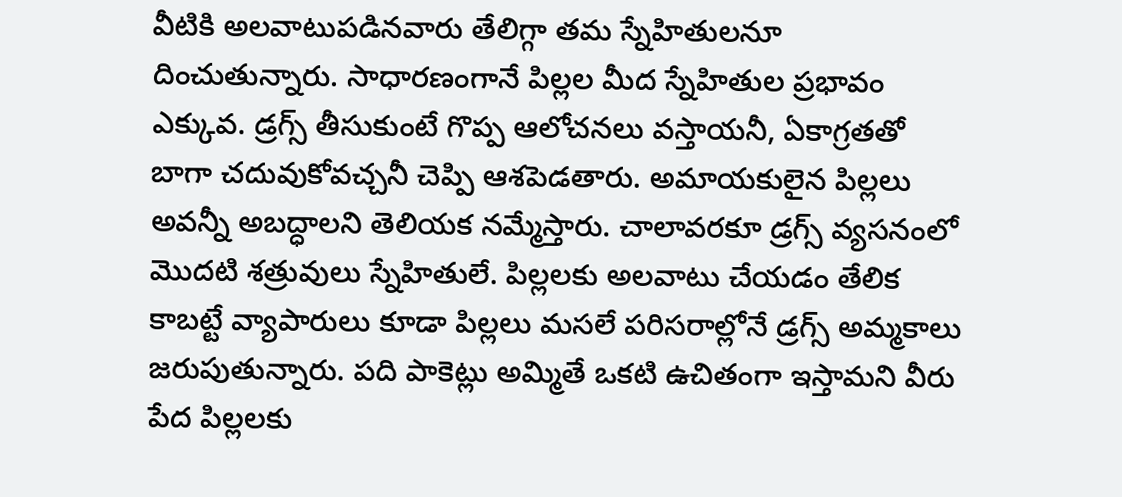వీటికి అలవాటుపడినవారు తేలిగ్గా తమ స్నేహితులనూ దించుతున్నారు. సాధారణంగానే పిల్లల మీద స్నేహితుల ప్రభావం ఎక్కువ. డ్రగ్స్‌ తీసుకుంటే గొప్ప ఆలోచనలు వస్తాయనీ, ఏకాగ్రతతో బాగా చదువుకోవచ్చనీ చెప్పి ఆశపెడతారు. అమాయకులైన పిల్లలు అవన్నీ అబద్ధాలని తెలియక నమ్మేస్తారు. చాలావరకూ డ్రగ్స్‌ వ్యసనంలో మొదటి శత్రువులు స్నేహితులే. పిల్లలకు అలవాటు చేయడం తేలిక కాబట్టే వ్యాపారులు కూడా పిల్లలు మసలే పరిసరాల్లోనే డ్రగ్స్‌ అమ్మకాలు జరుపుతున్నారు. పది పాకెట్లు అమ్మితే ఒకటి ఉచితంగా ఇస్తామని వీరు పేద పిల్లలకు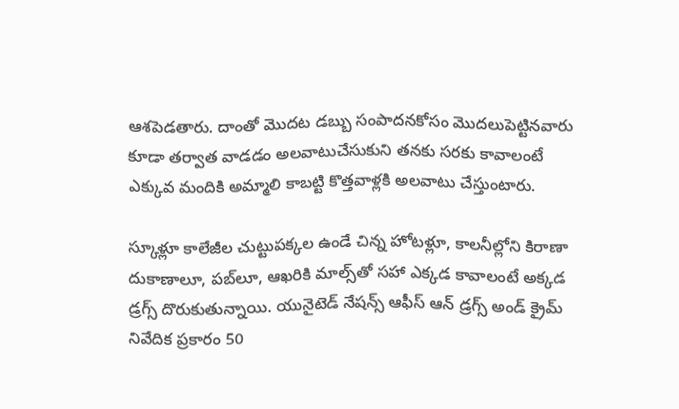ఆశపెడతారు. దాంతో మొదట డబ్బు సంపాదనకోసం మొదలుపెట్టినవారు కూడా తర్వాత వాడడం అలవాటుచేసుకుని తనకు సరకు కావాలంటే ఎక్కువ మందికి అమ్మాలి కాబట్టి కొత్తవాళ్లకి అలవాటు చేస్తుంటారు.

స్కూళ్లూ కాలేజీల చుట్టుపక్కల ఉండే చిన్న హోటళ్లూ, కాలనీల్లోని కిరాణా దుకాణాలూ, పబ్‌లూ, ఆఖరికి మాల్స్‌తో సహా ఎక్కడ కావాలంటే అక్కడ డ్రగ్స్‌ దొరుకుతున్నాయి. యునైటెడ్‌ నేషన్స్‌ ఆఫీస్‌ ఆన్‌ డ్రగ్స్‌ అండ్‌ క్రైమ్‌ నివేదిక ప్రకారం 50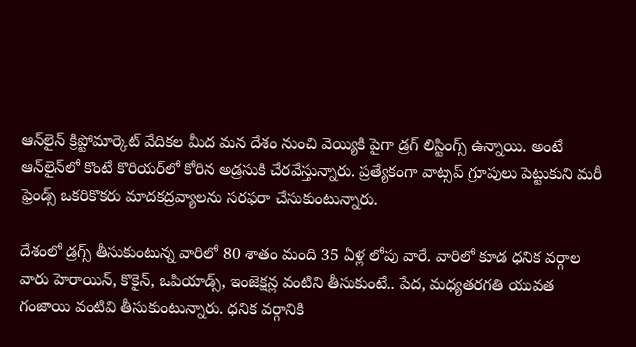ఆన్‌లైన్‌ క్రిప్టోమార్కెట్‌ వేదికల మీద మన దేశం నుంచి వెయ్యికి పైగా డ్రగ్‌ లిస్టింగ్స్‌ ఉన్నాయి. అంటే ఆన్‌లైన్‌లో కొంటే కొరియర్‌లో కోరిన అడ్రసుకి చేరవేస్తున్నారు. ప్రత్యేకంగా వాట్సప్‌ గ్రూపులు పెట్టుకుని మరీ ఫ్రెండ్స్‌ ఒకరికొకరు మాదకద్రవ్యాలను సరఫరా చేసుకుంటున్నారు.

దేశంలో డ్రగ్స్‌ తీసుకుంటున్న వారిలో 80 శాతం మంది 35 ఏళ్ల లోపు వారే. వారిలో కూడ ధనిక వర్గాల వారు హెరాయిన్‌, కొకైన్‌, ఒపియాడ్స్‌, ఇంజెక్షన్ల వంటిని తీసుకుంటే.. పేద, మధ్యతరగతి యువత గంజాయి వంటివి తీసుకుంటున్నారు. ధనిక వర్గానికి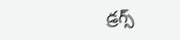డ్రగ్స్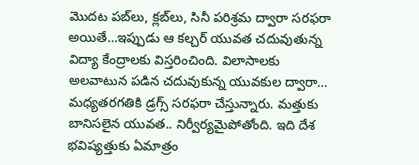మొదట పబ్‌లు, క్లబ్‌లు, సినీ పరిశ్రమ ద్వారా సరఫరా అయితే…ఇప్పుడు ఆ కల్చర్ యువత చదువుతున్న విద్యా కేంద్రాలకు విస్తరించింది. విలాసాలకు అలవాటున పడిన చదువుకున్న యువకుల ద్వారా… మధ్యతరగతికి డ్రగ్స్‌ సరఫరా చేస్తున్నారు. మత్తుకు బానిసలైన యువత.. నిర్వీర్యమైపోతోంది. ఇది దేశ భవిష్యత్తుకు ఏమాత్రం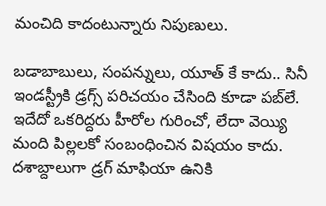మంచిది కాదంటున్నారు నిపుణులు.

బడాబాబులు, సంపన్నులు, యూత్‌ కే కాదు.. సినీ ఇండస్ట్రీకి డ్రగ్స్ పరిచయం చేసింది కూడా పబ్‌లే. ఇదేదో ఒకరిద్దరు హీరోల గురించో, లేదా వెయ్యి మంది పిల్లలకో సంబంధించిన విషయం కాదు. దశాబ్దాలుగా డ్రగ్‌ మాఫియా ఉనికి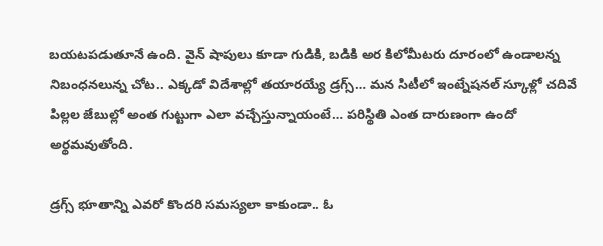బయటపడుతూనే ఉంది. వైన్ షాపులు కూడా గుడికి, బడికి అర కిలోమీటరు దూరంలో ఉండాలన్న నిబంధనలున్న చోట.. ఎక్కడో విదేశాల్లో తయారయ్యే డ్రగ్స్… మన సిటీలో ఇంట్నేషనల్ స్కూళ్లో చదివే పిల్లల జేబుల్లో అంత గుట్టుగా ఎలా వచ్చేస్తున్నాయంటే… పరిస్థితి ఎంత దారుణంగా ఉందో అర్థమవుతోంది.

డ్రగ్స్ భూతాన్ని ఎవరో కొందరి సమస్యలా కాకుండా.. ఓ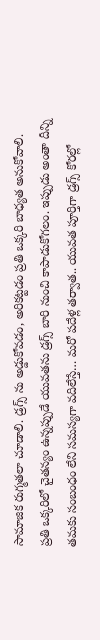సామాజిక రుగ్మతలా చూడాలి. డ్రగ్స్ ను అడ్డుకోవడం, అరికట్టడం ప్రతి ఒక్కరి బాధ్యత అనుకోవాలి. ప్రతి ఒక్కరిలో చైతన్యం ఉన్నప్పుడే యువతను డ్రగ్స్ బారి నుంచి కాపాడుకోగలం. ఇప్పుడు అంతా దీన్ని తమకు సంబంధం లేని సమస్యగా వదిలేస్తే… మరో పదేళ్ల తర్వాత.. యువత పూర్తిగా డ్రగ్స్ కోరల్లో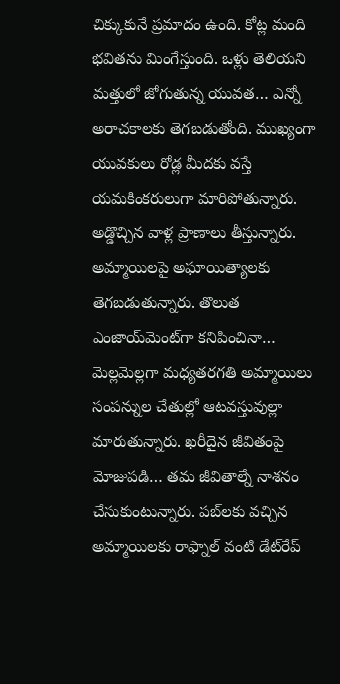చిక్కుకునే ప్రమాదం ఉంది. కోట్ల మంది భవితను మింగేస్తుంది. ఒళ్లు తెలియని మత్తులో జోగుతున్న యువత… ఎన్నో అరాచకాలకు తెగబడుతోంది. ముఖ్యంగా యువకులు రోడ్ల మీదకు వస్తే యమకింకరులుగా మారిపోతున్నారు. అడ్డొచ్చిన వాళ్ల ప్రాణాలు తీస్తున్నారు. అమ్మాయిలపై అఘాయిత్యాలకు తెగబడుతున్నారు. తొలుత ఎంజాయ్‌మెంట్‌గా కనిపించినా… మెల్లమెల్లగా మధ్యతరగతి అమ్మాయిలు సంపన్నుల చేతుల్లో ఆటవస్తువుల్లా మారుతున్నారు. ఖరీదైన జీవితంపై మోజుపడి… తమ జీవితాల్నే నాశనం చేసుకుంటున్నారు. పబ్‌లకు వచ్చిన అమ్మాయిలకు రాఫ్నాల్‌ వంటి డేట్‌రేప్‌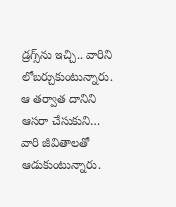డ్రగ్స్‌ను ఇచ్చి.. వారిని లోబర్చుకుంటున్నారు. ఆ తర్వాత దానిని ఆసరా చేసుకుని… వారి జీవితాలతో ఆడుకుంటున్నారు.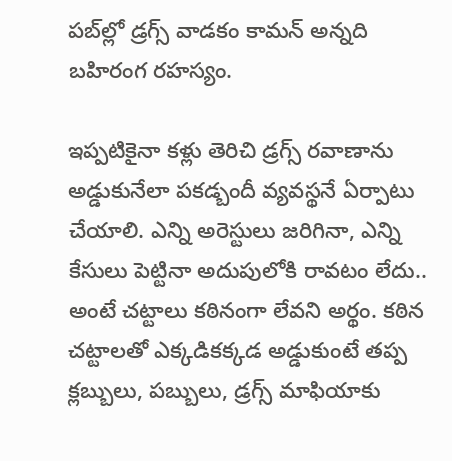పబ్‌ల్లో డ్రగ్స్‌ వాడకం కామన్‌ అన్నది బహిరంగ రహస్యం.

ఇప్పటికైనా కళ్లు తెరిచి డ్రగ్స్‌ రవాణాను అడ్డుకునేలా పకడ్బందీ వ్యవస్థనే ఏర్పాటు చేయాలి. ఎన్ని అరెస్టులు జరిగినా, ఎన్ని కేసులు పెట్టినా అదుపులోకి రావటం లేదు.. అంటే చట్టాలు కఠినంగా లేవని అర్థం. కఠిన చట్టాలతో ఎక్కడికక్కడ అడ్డుకుంటే తప్ప క్లబ్బులు, పబ్బులు, డ్రగ్స్‌ మాఫియాకు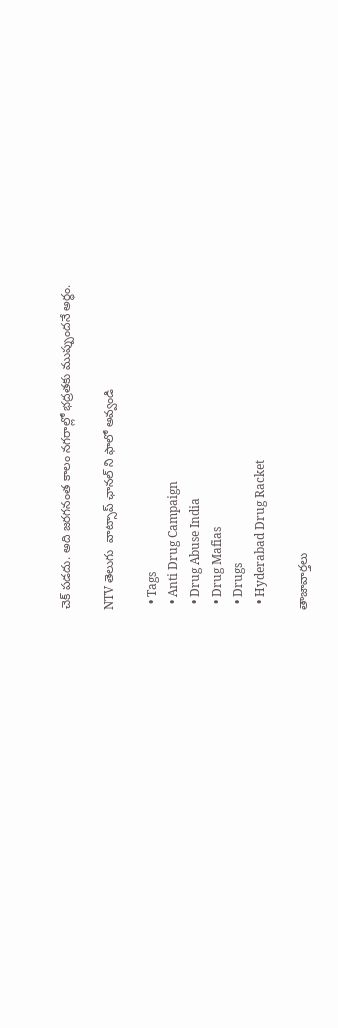చెక్‌ పడదు. అది జరగనంత కాలం నగరాల్లో భద్రతకు ముప్పుందనే అర్థం.

NTV తెలుగు  వాట్సాప్ ఛానల్ ని ఫాలో అవ్వండి

  • Tags
  • Anti Drug Campaign
  • Drug Abuse India
  • Drug Mafias
  • Drugs
  • Hyderabad Drug Racket

తాజావార్తలు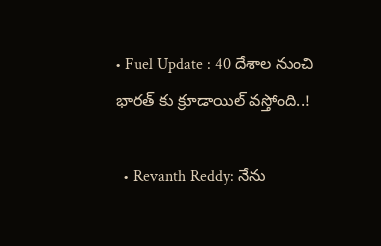• Fuel Update : 40 దేశాల నుంచి భారత్ కు క్రూడాయిల్ వస్తోంది..!

  • Revanth Reddy: నేను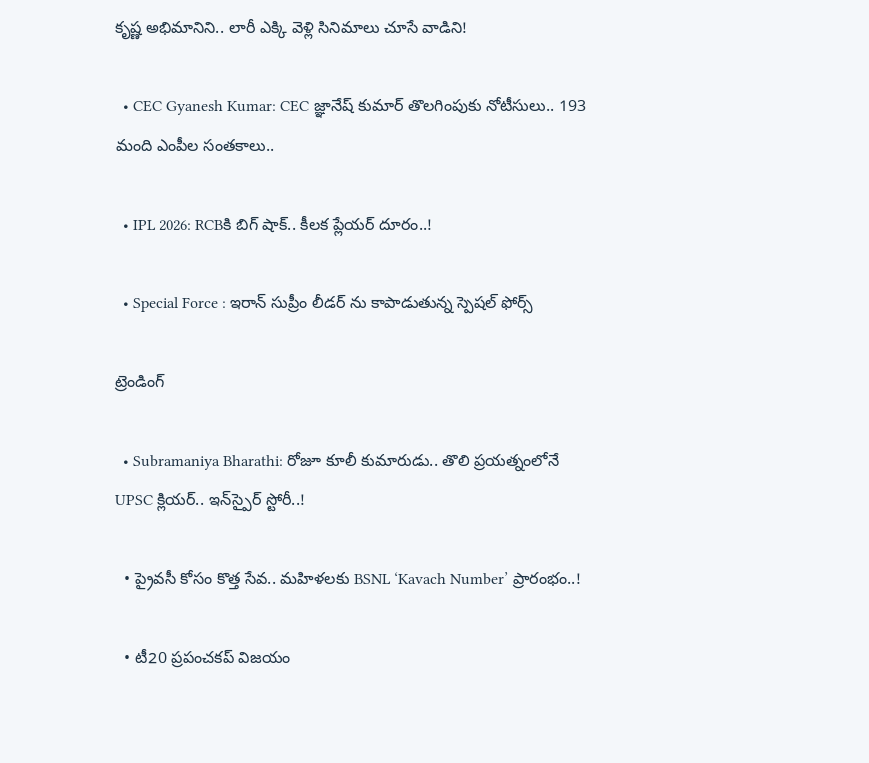కృష్ణ అభిమానిని.. లారీ ఎక్కి వెళ్లి సినిమాలు చూసే వాడిని!

  • CEC Gyanesh Kumar: CEC జ్ఞానేష్ కుమార్ తొలగింపుకు నోటీసులు.. 193 మంది ఎంపీల సంతకాలు..

  • IPL 2026: RCBకి బిగ్ షాక్.. కీలక ప్లేయర్ దూరం..!

  • Special Force : ఇరాన్ సుప్రీం లీడర్ ను కాపాడుతున్న స్పెషల్ ఫోర్స్

ట్రెండింగ్‌

  • Subramaniya Bharathi: రోజూ కూలీ కుమారుడు.. తొలి ప్రయత్నంలోనే UPSC క్లియర్.. ఇన్‌స్పైర్ స్టోరీ..!

  • ప్రైవసీ కోసం కొత్త సేవ.. మహిళలకు BSNL ‘Kavach Number’ ప్రారంభం..!

  • టీ20 ప్రపంచకప్ విజయం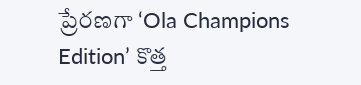ప్రేరణగా ‘Ola Champions Edition’ కొత్త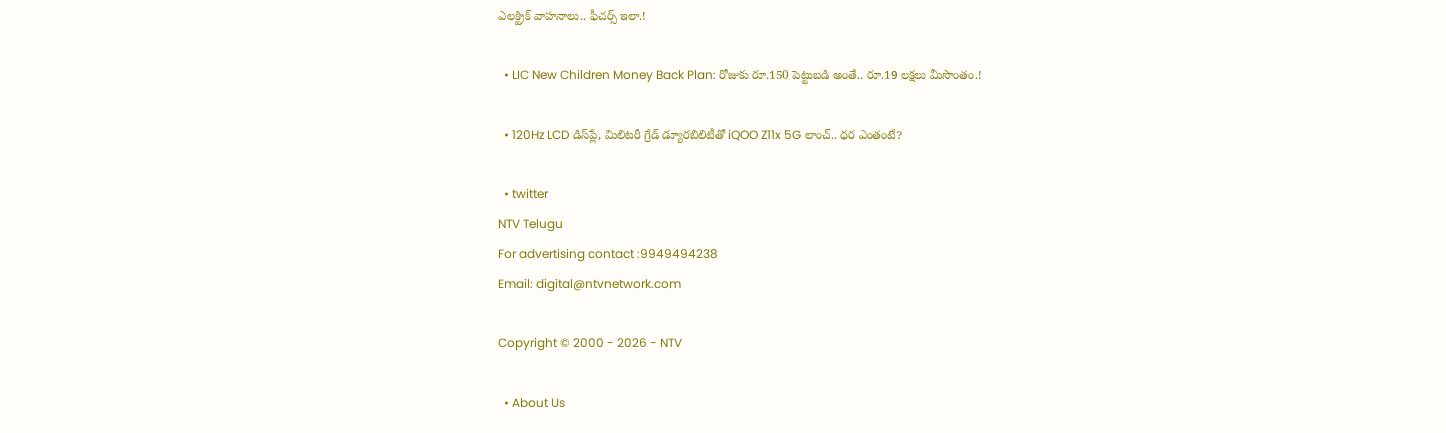ఎలక్ట్రిక్ వాహనాలు.. ఫీచర్స్ ఇలా.!

  • LIC New Children Money Back Plan: రోజుకు రూ.150 పెట్టుబడి అంతే.. రూ.19 లక్షలు మీసొంతం.!

  • 120Hz LCD డిస్‌ప్లే, మిలిటరీ గ్రేడ్ డ్యూరబిలిటీతో iQOO Z11x 5G లాంచ్.. ధర ఎంతంటే?

  • twitter
NTV Telugu
For advertising contact :9949494238
Email: digital@ntvnetwork.com

Copyright © 2000 - 2026 - NTV

  • About Us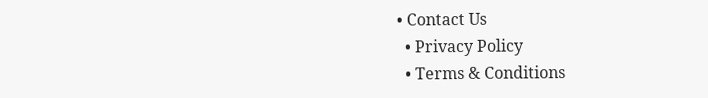• Contact Us
  • Privacy Policy
  • Terms & Conditions